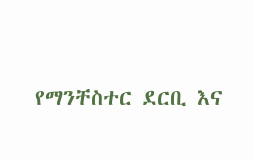የማንቸስተር ደርቢ እና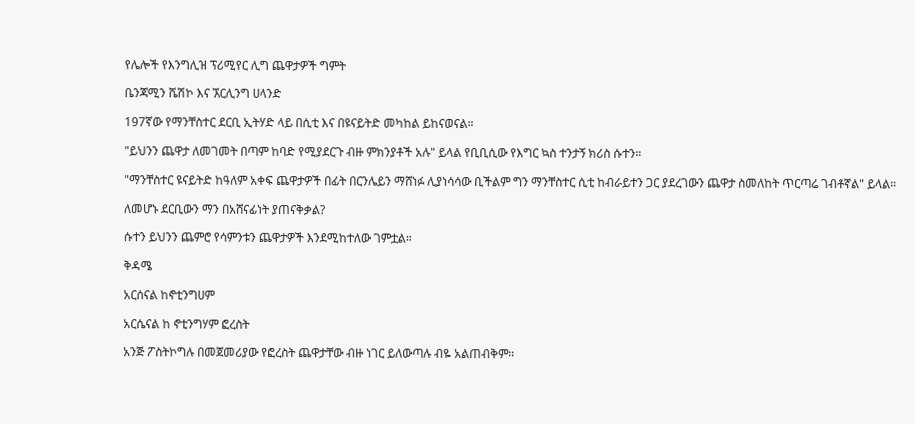የሌሎች የእንግሊዝ ፕሪሚየር ሊግ ጨዋታዎች ግምት

ቤንጃሚን ሼሽኮ እና ኧርሊንግ ሀላንድ

197ኛው የማንቸስተር ደርቢ ኢትሃድ ላይ በሲቲ እና በዩናይትድ መካከል ይከናወናል።

"ይህንን ጨዋታ ለመገመት በጣም ከባድ የሚያደርጉ ብዙ ምክንያቶች አሉ" ይላል የቢቢሲው የእግር ኳስ ተንታኝ ክሪስ ሱተን።

"ማንቸስተር ዩናይትድ ከዓለም አቀፍ ጨዋታዎች በፊት በርንሌይን ማሸነፉ ሊያነሳሳው ቢችልም ግን ማንቸስተር ሲቲ ከብራይተን ጋር ያደረገውን ጨዋታ ስመለከት ጥርጣሬ ገብቶኛል" ይላል።

ለመሆኑ ደርቢውን ማን በአሸናፊነት ያጠናቅቃል?

ሱተን ይህንን ጨምሮ የሳምንቱን ጨዋታዎች እንደሚከተለው ገምቷል።

ቅዳሜ

አርሰናል ከኖቲንግሀም

አርሴናል ከ ኖቲንግሃም ፎረስት

አንጅ ፖስትኮግሉ በመጀመሪያው የፎረስት ጨዋታቸው ብዙ ነገር ይለውጣሉ ብዬ አልጠብቅም።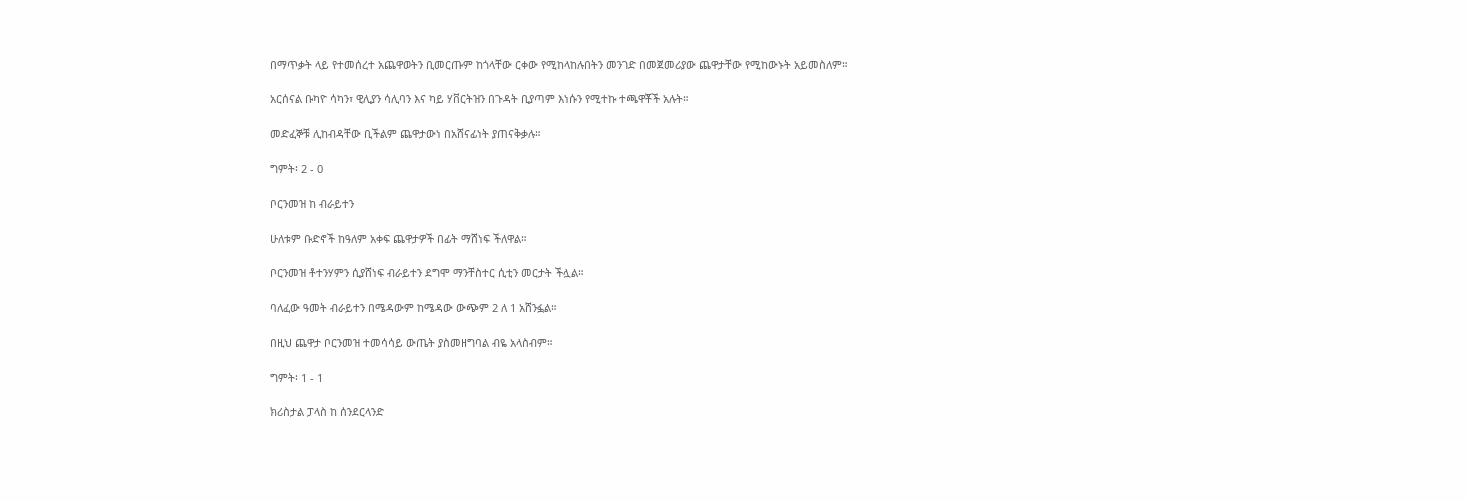በማጥቃት ላይ የተመሰረተ አጨዋወትን ቢመርጡም ከጎላቸው ርቀው የሚከላከሉበትን መንገድ በመጀመሪያው ጨዋታቸው የሚከውኑት አይመስለም።

አርሰናል ቡካዮ ሳካን፣ ዊሊያን ሳሊባን እና ካይ ሃቨርትዝን በጉዳት ቢያጣም እነሱን የሚተኩ ተጫዋቾች አሉት።

መድፈኞቹ ሊከብዳቸው ቢችልም ጨዋታውነ በአሸናፊነት ያጠናቅቃሉ።

ግምት፡ 2 - 0

ቦርንመዝ ከ ብራይተን

ሁለቱም ቡድኖች ከዓለም አቀፍ ጨዋታዎች በፊት ማሸነፍ ችለዋል።

ቦርንመዝ ቶተንሃምን ሲያሸነፍ ብራይተን ደግሞ ማንቸስተር ሲቲን መርታት ችሏል።

ባለፈው ዓመት ብራይተን በሜዳውም ከሜዳው ውጭም 2 ለ 1 አሸንፏል።

በዚህ ጨዋታ ቦርንመዝ ተመሳሳይ ውጤት ያስመዘግባል ብዬ አላስብም።

ግምት፡ 1 - 1

ክሪስታል ፓላስ ከ ሰንደርላንድ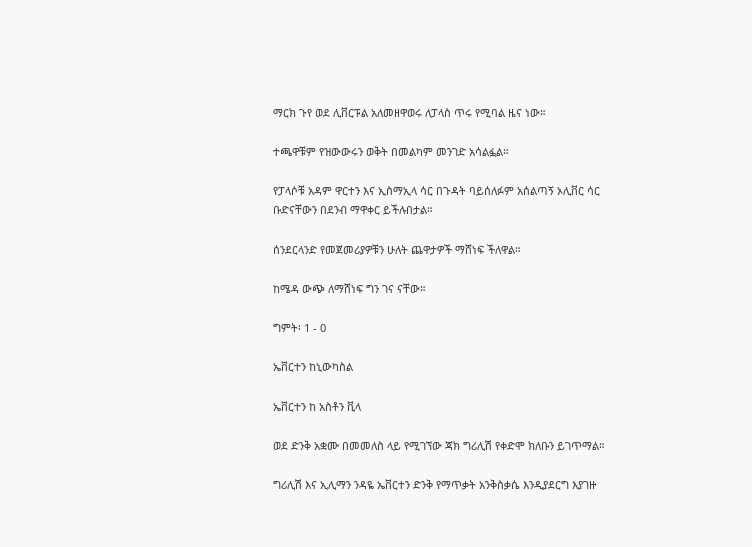ማርክ ጉየ ወደ ሊቨርፑል አለመዘዋወሩ ለፓላስ ጥሩ የሚባል ዜና ነው።

ተጫዋቹም የዝውውሩን ወቅት በመልካም መንገድ አሳልፏል።

የፓላሶቹ አዳም ዋርተን እና ኢስማኢላ ሳር በጉዳት ባይሰለፉም አሰልጣኝ ኦሊቨር ሳር ቡድናቸውን በደንብ ማዋቀር ይችሉበታል።

ሰንደርላንድ የመጀመሪያዎቹን ሁለት ጨዋታዎች ማሸነፍ ችለዋል።

ከሜዳ ውጭ ለማሸነፍ ግን ገና ናቸው።

ግምት፡ 1 - 0

ኤቨርተን ከኒውካስል

ኤቨርተን ከ አስቶን ቪላ

ወደ ድንቅ አቋሙ በመመለስ ላይ የሚገኘው ጃክ ግሪሊሽ የቀድሞ ክለቡን ይገጥማል።

ግሪሊሽ እና ኢሊማን ንዳዬ ኤቨርተን ድንቅ የማጥቃት አንቅስቃሴ እንዲያደርግ እያገዙ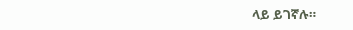ላይ ይገኛሉ።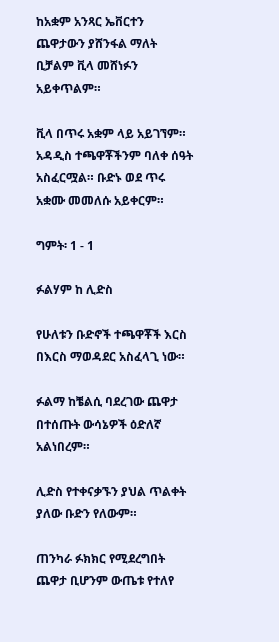ከአቋም አንጻር ኤቨርተን ጨዋታውን ያሸንፋል ማለት ቢቻልም ቪላ መሸነፉን አይቀጥልም።

ቪላ በጥሩ አቋም ላይ አይገኘም። አዳዲስ ተጫዋቾችንም ባለቀ ሰዓት አስፈርሟል። ቡድኑ ወደ ጥሩ አቋሙ መመለሱ አይቀርም።

ግምት፡ 1 - 1

ፉልሃም ከ ሊድስ

የሁለቱን ቡድኖች ተጫዋቾች እርስ በእርስ ማወዳደር አስፈላጊ ነው።

ፉልማ ከቼልሲ ባደረገው ጨዋታ በተሰጡት ውሳኔዎች ዕድለኛ አልነበረም።

ሊድስ የተቀናቃኙን ያህል ጥልቀት ያለው ቡድን የለውም።

ጠንካራ ፉክክር የሚደረግበት ጨዋታ ቢሆንም ውጤቱ የተለየ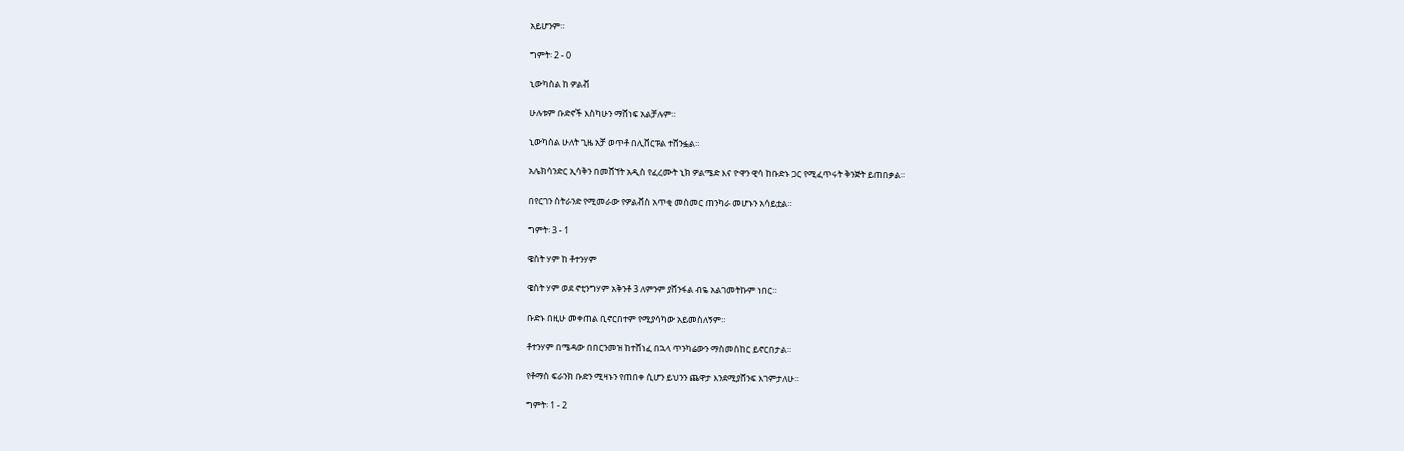አይሆንም።

ግምት፡ 2 - 0

ኒውካስል ከ ዎልቭ

ሁሉቱም ቡድኖች እስካሁን ማሸነፍ አልቻሉም።

ኒውካስል ሁለት ጊዜ አቻ ወጥቶ በሊቨርፑል ተሸንፏል።

አሌክሳንድር ኢሳቅን በመሸኘት አዲስ የፈረሙት ኒክ ዎልሜድ እና ዮዋን ዊሳ ከቡድኑ ጋር የሚፈጥሩት ቅንጅት ይጠበቃል።

በየርገን ስትራንድ የሚመራው የዎልቭስ አጥቂ መስመር ጠንካራ መሆኑን አሳይቷል።

ግምት፡ 3 - 1

ዌስት ሃም ከ ቶተንሃም

ዌስት ሃም ወደ ኖቲንግሃም አቅንቶ 3 ለምንም ያሸንፋል ብዬ አልገመትኩም ነበር።

ቡድኑ በዚሁ መቀጠል ቢኖርበተም የሚያሳካው አይመስለኝም።

ቶተንሃም በሜዳው በበርንመዝ ከተሸነፈ በኋላ ጥንካሬውን ማስመስከር ይኖርበታል።

የቶማስ ፍራንክ ቡድን ሚዛኑን የጠበቀ ሲሆን ይህንን ጨዋታ እንደሚያሸንፍ እገምታለሁ።

ግምት፡ 1 - 2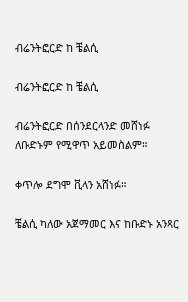ብሬንትፎርድ ከ ቼልሲ

ብሬንትፎርድ ከ ቼልሲ

ብሬንትፎርድ በሰንደርላንድ መሸነፉ ለቡድኑም የሚዋጥ አይመስልም።

ቀጥሎ ደግሞ ቪላን አሸነፉ።

ቼልሲ ካለው አጀማመር እና ከቡድኑ አንጻር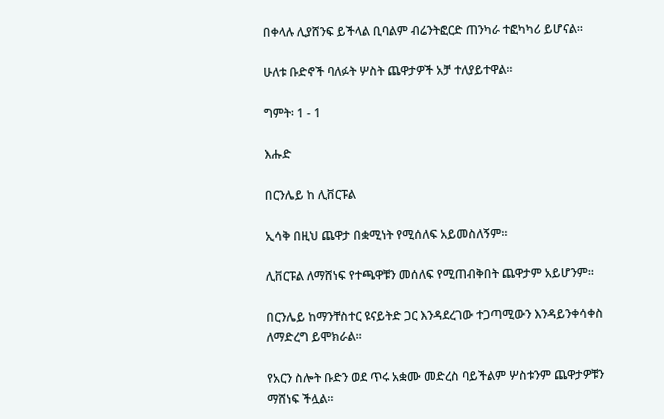በቀላሉ ሊያሸንፍ ይችላል ቢባልም ብሬንትፎርድ ጠንካራ ተፎካካሪ ይሆናል።

ሁለቱ ቡድኖች ባለፉት ሦስት ጨዋታዎች አቻ ተለያይተዋል።

ግምት፡ 1 - 1

እሑድ

በርንሌይ ከ ሊቨርፑል

ኢሳቅ በዚህ ጨዋታ በቋሚነት የሚሰለፍ አይመስለኝም።

ሊቨርፑል ለማሸነፍ የተጫዋቹን መሰለፍ የሚጠብቅበት ጨዋታም አይሆንም።

በርንሌይ ከማንቸስተር ዩናይትድ ጋር እንዳደረገው ተጋጣሚውን እንዳይንቀሳቀስ ለማድረግ ይሞክራል።

የአርን ስሎት ቡድን ወደ ጥሩ አቋሙ መድረስ ባይችልም ሦስቱንም ጨዋታዎቹን ማሸነፍ ችሏል።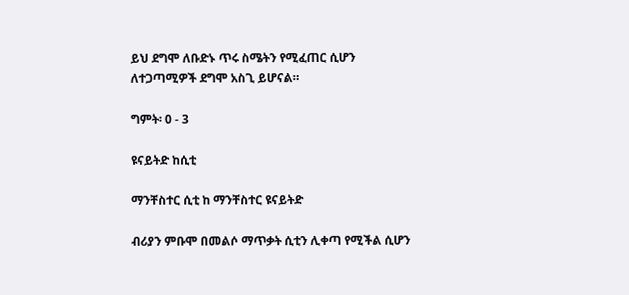ይህ ደግሞ ለቡድኑ ጥሩ ስሜትን የሚፈጠር ሲሆን ለተጋጣሚዎች ደግሞ አስጊ ይሆናል።

ግምት፡ 0 - 3

ዩናይትድ ከሲቲ

ማንቸስተር ሲቲ ከ ማንቸስተር ዩናይትድ

ብሪያን ምቡሞ በመልሶ ማጥቃት ሲቲን ሊቀጣ የሚችል ሲሆን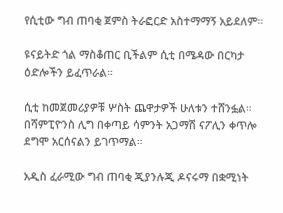የሲቲው ግብ ጠባቂ ጀምስ ትራፎርድ አስተማማኝ አይደለም።

ዩናይትድ ጎል ማስቆጠር ቢችልም ሲቲ በሜዳው በርካታ ዕድሎችን ይፈጥራል።

ሲቲ ከመጀመሪያዎቹ ሦስት ጨዋታዎች ሁለቱን ተሸንፏል። በሻምፒዮንስ ሊግ በቀጣይ ሳምንት አጋማሽ ናፖሊን ቀጥሎ ደግሞ አርሰናልን ይገጥማል።

አዲስ ፈራሚው ግብ ጠባቂ ጂያንሉጂ ዶናሩማ በቋሚነት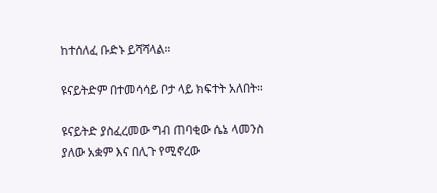ከተሰለፈ ቡድኑ ይሻሻላል።

ዩናይትድም በተመሳሳይ ቦታ ላይ ክፍተት አለበት።

ዩናይትድ ያስፈረመው ግብ ጠባቂው ሴኔ ላመንስ ያለው አቋም እና በሊጉ የሚኖረው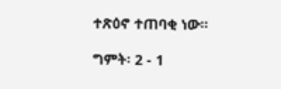ተጽዕኖ ተጠባቂ ነው።

ግምት፡ 2 - 1